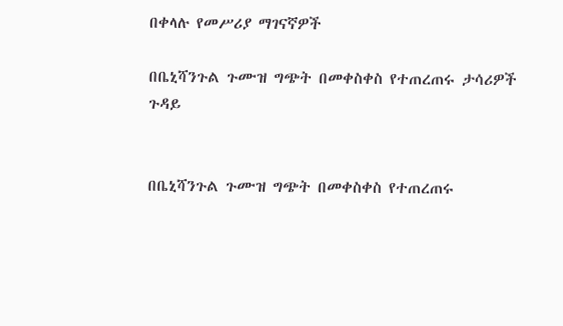በቀላሉ የመሥሪያ ማገናኛዎች

በቤኒሻንጉል ጉሙዝ ግጭት በመቀስቀስ የተጠረጠሩ ታሳሪዎች ጉዳይ


በቤኒሻንጉል ጉሙዝ ግጭት በመቀስቀስ የተጠረጠሩ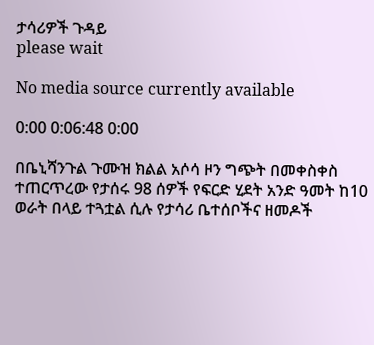ታሳሪዎች ጉዳይ
please wait

No media source currently available

0:00 0:06:48 0:00

በቤኒሻንጉል ጉሙዝ ክልል አሶሳ ዞን ግጭት በመቀስቀስ ተጠርጥረው የታሰሩ 98 ሰዎች የፍርድ ሂደት አንድ ዓመት ከ10 ወራት በላይ ተጓቷል ሲሉ የታሳሪ ቤተሰቦችና ዘመዶች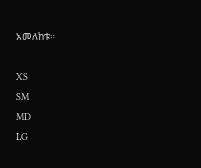አመለከቱ።

XS
SM
MD
LG